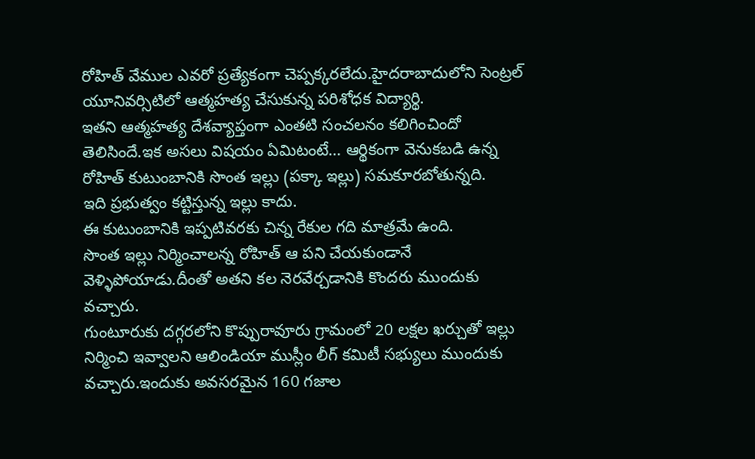రోహిత్ వేముల ఎవరో ప్రత్యేకంగా చెప్పక్కరలేదు.హైదరాబాదులోని సెంట్రల్ యూనివర్సిటిలో ఆత్మహత్య చేసుకున్న పరిశోధక విద్యార్థి.
ఇతని ఆత్మహత్య దేశవ్యాప్తంగా ఎంతటి సంచలనం కలిగించిందో తెలిసిందే.ఇక అసలు విషయం ఏమిటంటే… ఆర్థికంగా వెనుకబడి ఉన్న రోహిత్ కుటుంబానికి సొంత ఇల్లు (పక్కా ఇల్లు) సమకూరబోతున్నది.
ఇది ప్రభుత్వం కట్టిస్తున్న ఇల్లు కాదు.
ఈ కుటుంబానికి ఇప్పటివరకు చిన్న రేకుల గది మాత్రమే ఉంది.
సొంత ఇల్లు నిర్మించాలన్న రోహిత్ ఆ పని చేయకుండానే వెళ్ళిపోయాడు.దీంతో అతని కల నెరవేర్చడానికి కొందరు ముందుకు వచ్చారు.
గుంటూరుకు దగ్గరలోని కొప్పురావూరు గ్రామంలో 20 లక్షల ఖర్చుతో ఇల్లు నిర్మించి ఇవ్వాలని ఆలిండియా ముస్లీం లీగ్ కమిటీ సభ్యులు ముందుకు వచ్చారు.ఇందుకు అవసరమైన 160 గజాల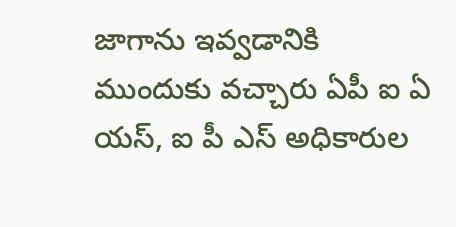జాగాను ఇవ్వడానికి ముందుకు వచ్చారు ఏపీ ఐ ఏ యస్, ఐ పీ ఎస్ అధికారుల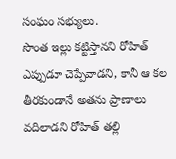సంఘం సభ్యులు.
సొంత ఇల్లు కట్టిస్తానని రోహిత్ ఎప్పుడూ చెప్పేవాడని, కానీ ఆ కల తీరకుండానే అతను ప్రాణాలు వదిలాడని రోహిత్ తల్లి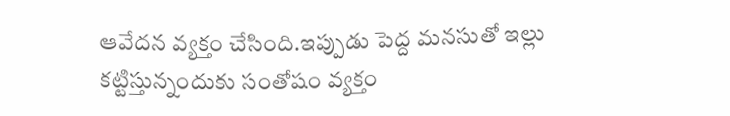ఆవేదన వ్యక్తం చేసింది.ఇప్పుడు పెద్ద మనసుతో ఇల్లు కట్టిస్తున్నందుకు సంతోషం వ్యక్తం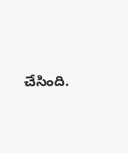చేసింది.